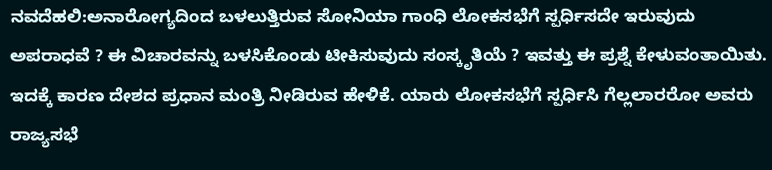ನವದೆಹಲಿ:ಅನಾರೋಗ್ಯದಿಂದ ಬಳಲುತ್ತಿರುವ ಸೋನಿಯಾ ಗಾಂಧಿ ಲೋಕಸಭೆಗೆ ಸ್ಪರ್ಧಿಸದೇ ಇರುವುದು ಅಪರಾಧವೆ ? ಈ ವಿಚಾರವನ್ನು ಬಳಸಿಕೊಂಡು ಟೀಕಿಸುವುದು ಸಂಸ್ಕೃತಿಯೆ ? ಇವತ್ತು ಈ ಪ್ರಶ್ನೆ ಕೇಳುವಂತಾಯಿತು. ಇದಕ್ಕೆ ಕಾರಣ ದೇಶದ ಪ್ರಧಾನ ಮಂತ್ರಿ ನೀಡಿರುವ ಹೇಳಿಕೆ. ಯಾರು ಲೋಕಸಭೆಗೆ ಸ್ಪರ್ಧಿಸಿ ಗೆಲ್ಲಲಾರರೋ ಅವರು ರಾಜ್ಯಸಭೆ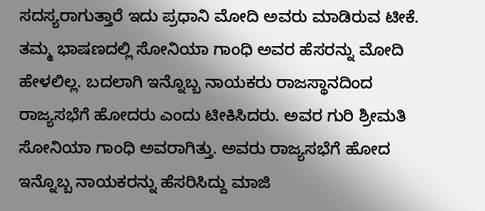ಸದಸ್ಯರಾಗುತ್ತಾರೆ ಇದು ಪ್ರಧಾನಿ ಮೋದಿ ಅವರು ಮಾಡಿರುವ ಟೀಕೆ.
ತಮ್ಮ ಭಾಷಣದಲ್ಲಿ ಸೋನಿಯಾ ಗಾಂಧಿ ಅವರ ಹೆಸರನ್ನು ಮೋದಿ ಹೇಳಲಿಲ್ಲ. ಬದಲಾಗಿ ಇನ್ನೊಬ್ಬ ನಾಯಕರು ರಾಜಸ್ಥಾನದಿಂದ ರಾಜ್ಯಸಭೆಗೆ ಹೋದರು ಎಂದು ಟೀಕಿಸಿದರು. ಅವರ ಗುರಿ ಶ್ರೀಮತಿ ಸೋನಿಯಾ ಗಾಂಧಿ ಅವರಾಗಿತ್ತು. ಅವರು ರಾಜ್ಯಸಭೆಗೆ ಹೋದ ಇನ್ನೊಬ್ಬ ನಾಯಕರನ್ನು ಹೆಸರಿಸಿದ್ದು ಮಾಜಿ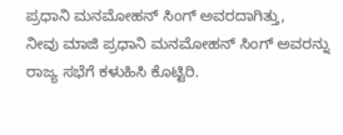ಪ್ರಧಾನಿ ಮನಮೋಹನ್ ಸಿಂಗ್ ಅವರದಾಗಿತ್ತು,
ನೀವು ಮಾಜಿ ಪ್ರಧಾನಿ ಮನಮೋಹನ್ ಸಿಂಗ್ ಅವರನ್ನು ರಾಜ್ಯ ಸಭೆಗೆ ಕಳುಹಿಸಿ ಕೊಟ್ಟಿರಿ.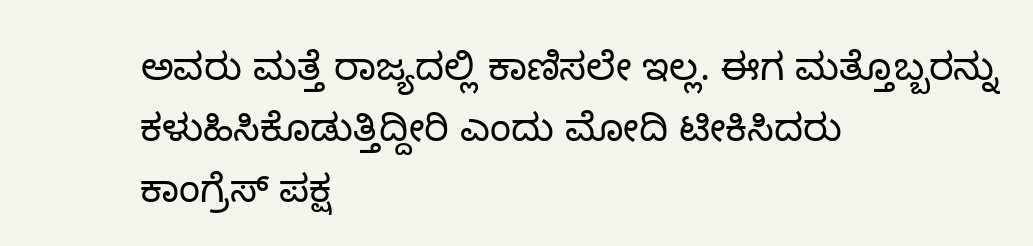ಅವರು ಮತ್ತೆ ರಾಜ್ಯದಲ್ಲಿ ಕಾಣಿಸಲೇ ಇಲ್ಲ. ಈಗ ಮತ್ತೊಬ್ಬರನ್ನು ಕಳುಹಿಸಿಕೊಡುತ್ತಿದ್ದೀರಿ ಎಂದು ಮೋದಿ ಟೀಕಿಸಿದರು
ಕಾಂಗ್ರೆಸ್ ಪಕ್ಷ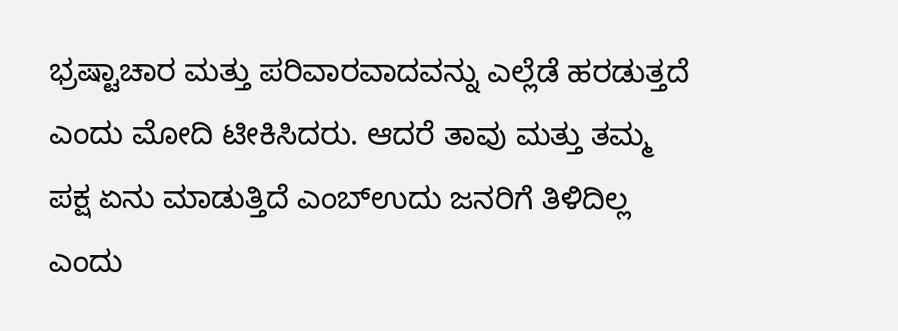ಭ್ರಷ್ಟಾಚಾರ ಮತ್ತು ಪರಿವಾರವಾದವನ್ನು ಎಲ್ಲೆಡೆ ಹರಡುತ್ತದೆ ಎಂದು ಮೋದಿ ಟೀಕಿಸಿದರು. ಆದರೆ ತಾವು ಮತ್ತು ತಮ್ಮ ಪಕ್ಷ ಏನು ಮಾಡುತ್ತಿದೆ ಎಂಬ್ಉದು ಜನರಿಗೆ ತಿಳಿದಿಲ್ಲ ಎಂದು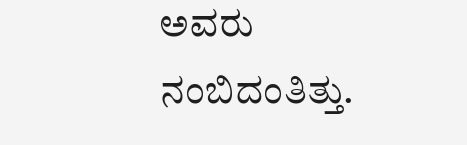ಅವರು ನಂಬಿದಂತಿತ್ತು.